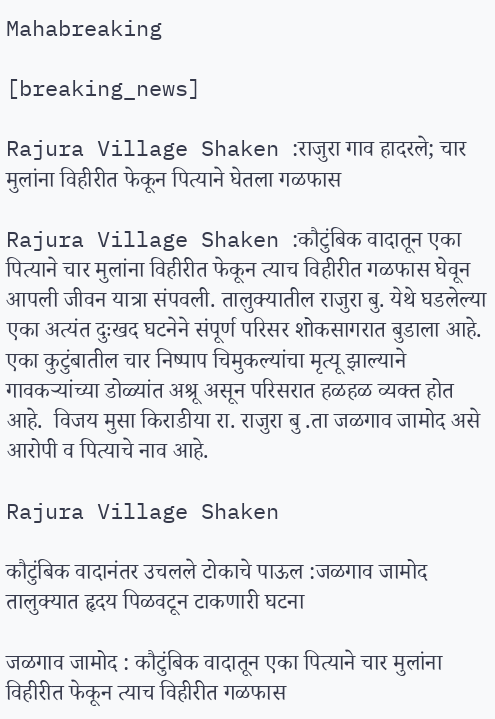Mahabreaking

[breaking_news]

Rajura Village Shaken :राजुरा गाव हादरले; चार मुलांना विहीरीत फेकून पित्याने घेतला गळफास

Rajura Village Shaken :कौटुंबिक वादातून एका पित्याने चार मुलांना विहीरीत फेकून त्याच विहीरीत गळफास घेवून आपली जीवन यात्रा संपवली. तालुक्यातील राजुरा बु. येथे घडलेल्या एका अत्यंत दुःखद घटनेने संपूर्ण परिसर शोकसागरात बुडाला आहे. एका कुटुंबातील चार निष्पाप चिमुकल्यांचा मृत्यू झाल्याने गावकऱ्यांच्या डोळ्यांत अश्रू असून परिसरात हळहळ व्यक्त होत आहे.  विजय मुसा किराडीया रा. राजुरा बु .ता जळगाव जामोद असे आरोपी व पित्याचे नाव आहे.

Rajura Village Shaken

कौटुंबिक वादानंतर उचलले टोकाचे पाऊल :जळगाव जामोद तालुक्यात हृदय पिळवटून टाकणारी घटना

जळगाव जामोद : कौटुंबिक वादातून एका पित्याने चार मुलांना विहीरीत फेकून त्याच विहीरीत गळफास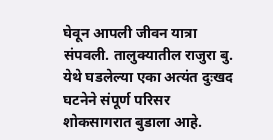घेवून आपली जीवन यात्रा संपवली. तालुक्यातील राजुरा बु. येथे घडलेल्या एका अत्यंत दुःखद घटनेने संपूर्ण परिसर शोकसागरात बुडाला आहे.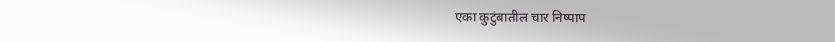एका कुटुंबातील चार निष्पाप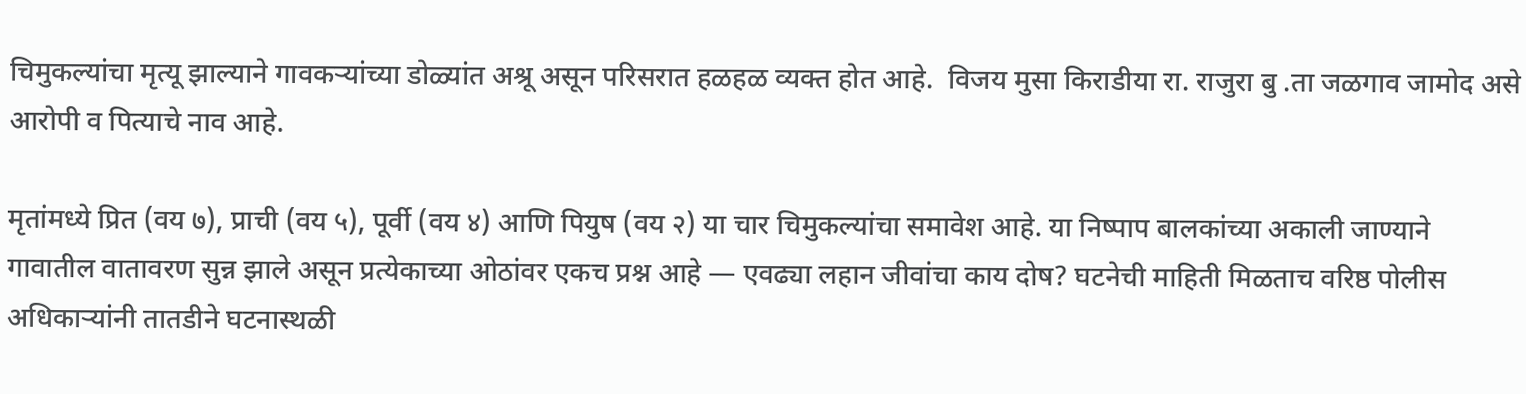चिमुकल्यांचा मृत्यू झाल्याने गावकऱ्यांच्या डोळ्यांत अश्रू असून परिसरात हळहळ व्यक्त होत आहे.  विजय मुसा किराडीया रा. राजुरा बु .ता जळगाव जामोद असे आरोपी व पित्याचे नाव आहे.

मृतांमध्ये प्रित (वय ७), प्राची (वय ५), पूर्वी (वय ४) आणि पियुष (वय २) या चार चिमुकल्यांचा समावेश आहे. या निष्पाप बालकांच्या अकाली जाण्याने गावातील वातावरण सुन्न झाले असून प्रत्येकाच्या ओठांवर एकच प्रश्न आहे — एवढ्या लहान जीवांचा काय दोष? घटनेची माहिती मिळताच वरिष्ठ पोलीस अधिकाऱ्यांनी तातडीने घटनास्थळी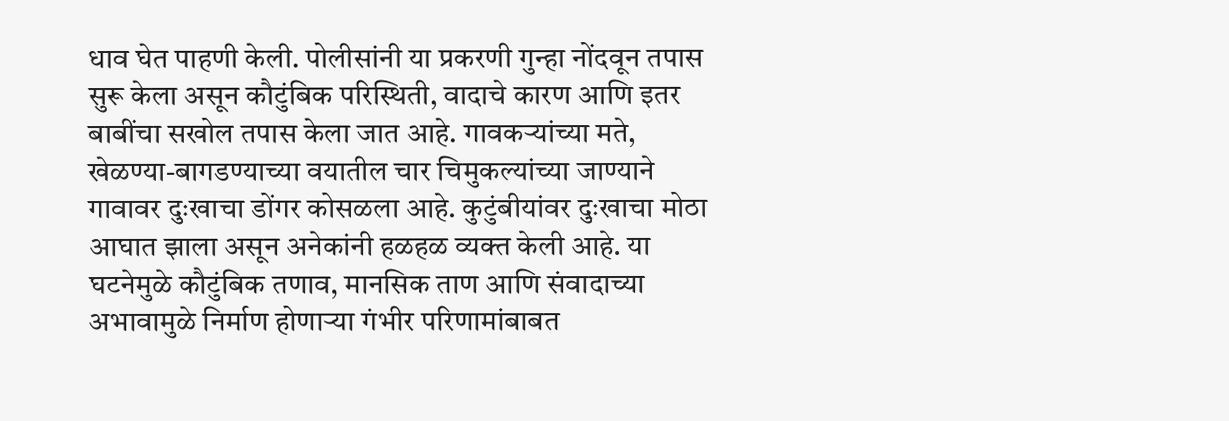धाव घेत पाहणी केली. पोलीसांनी या प्रकरणी गुन्हा नोंदवून तपास सुरू केला असून कौटुंबिक परिस्थिती, वादाचे कारण आणि इतर बाबींचा सखोल तपास केला जात आहे. गावकऱ्यांच्या मते, खेळण्या-बागडण्याच्या वयातील चार चिमुकल्यांच्या जाण्याने गावावर दुःखाचा डोंगर कोसळला आहे. कुटुंबीयांवर दुःखाचा मोठा आघात झाला असून अनेकांनी हळहळ व्यक्त केली आहे. या घटनेमुळे कौटुंबिक तणाव, मानसिक ताण आणि संवादाच्या अभावामुळे निर्माण होणाऱ्या गंभीर परिणामांबाबत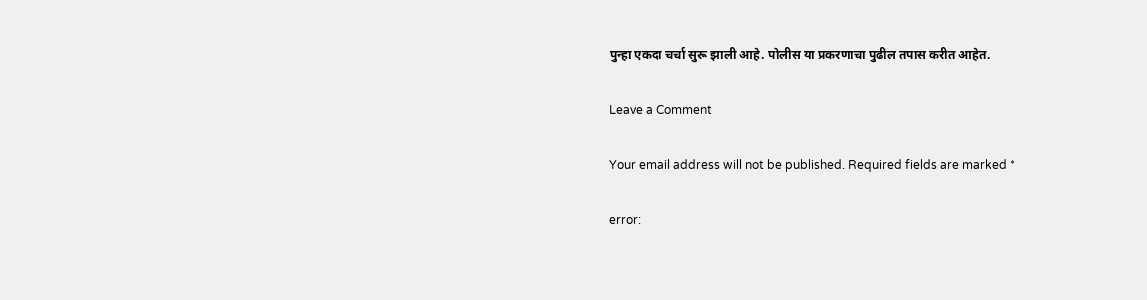पुन्हा एकदा चर्चा सुरू झाली आहे. पोलीस या प्रकरणाचा पुढील तपास करीत आहेत.

Leave a Comment

Your email address will not be published. Required fields are marked *

error: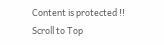Content is protected !!
Scroll to Top